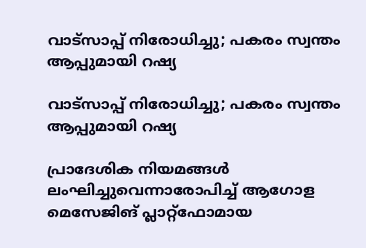വാട്‌സാപ്പ് നിരോധിച്ചു; പകരം സ്വന്തം ആപ്പുമായി റഷ്യ

വാട്‌സാപ്പ് നിരോധിച്ചു; പകരം സ്വന്തം ആപ്പുമായി റഷ്യ

പ്രാദേശിക നിയമങ്ങൾ ലംഘിച്ചുവെന്നാരോപിച്ച് ആഗോള മെസേജിങ് പ്ലാറ്റ്‌ഫോമായ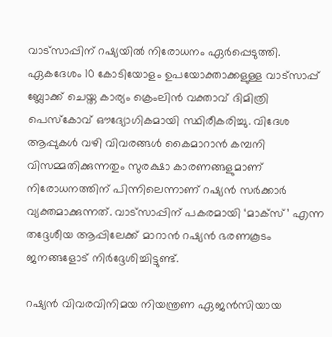വാട്‌സാപ്പിന് റഷ്യയിൽ നിരോധനം ഏർപ്പെടുത്തി. ഏകദേശം 10 കോടിയോളം ഉപയോക്താക്കളുള്ള വാട്‌സാപ്പ് ബ്ലോക്ക് ചെയ്ത കാര്യം ക്രെംലിൻ വക്താവ് ദിമിത്രി പെസ്‌കോവ് ഔദ്യോഗികമായി സ്ഥിരീകരിച്ചു. വിദേശ ആപ്പുകൾ വഴി വിവരങ്ങൾ കൈമാറാൻ കമ്പനി വിസമ്മതിക്കുന്നതും സുരക്ഷാ കാരണങ്ങളുമാണ് നിരോധനത്തിന് പിന്നിലെന്നാണ് റഷ്യൻ സർക്കാർ വ്യക്തമാക്കുന്നത്. വാട്‌സാപ്പിന് പകരമായി ‘മാക്‌സ്’ എന്ന തദ്ദേശീയ ആപ്പിലേക്ക് മാറാൻ റഷ്യൻ ഭരണകൂടം ജനങ്ങളോട് നിർദ്ദേശിച്ചിട്ടുണ്ട്.

റഷ്യൻ വിവരവിനിമയ നിയന്ത്രണ ഏജൻസിയായ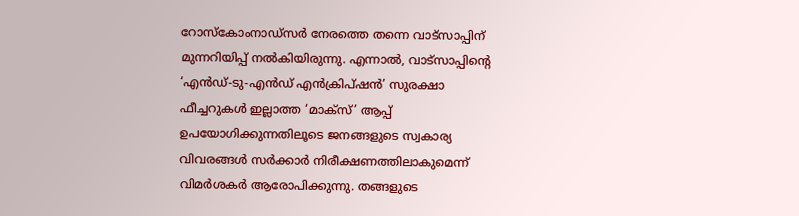റോസ്‌കോംനാഡ്‌സർ നേരത്തെ തന്നെ വാട്‌സാപ്പിന് മുന്നറിയിപ്പ് നൽകിയിരുന്നു. എന്നാൽ, വാട്‌സാപ്പിന്റെ ‘എൻഡ്-ടു-എൻഡ് എൻക്രിപ്ഷൻ’ സുരക്ഷാ ഫീച്ചറുകൾ ഇല്ലാത്ത ‘മാക്‌സ്’ ആപ്പ് ഉപയോഗിക്കുന്നതിലൂടെ ജനങ്ങളുടെ സ്വകാര്യ വിവരങ്ങൾ സർക്കാർ നിരീക്ഷണത്തിലാകുമെന്ന് വിമർശകർ ആരോപിക്കുന്നു. തങ്ങളുടെ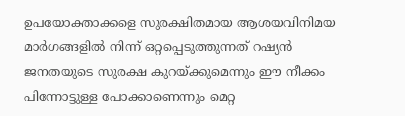ഉപയോക്താക്കളെ സുരക്ഷിതമായ ആശയവിനിമയ മാർഗങ്ങളിൽ നിന്ന് ഒറ്റപ്പെടുത്തുന്നത് റഷ്യൻ ജനതയുടെ സുരക്ഷ കുറയ്ക്കുമെന്നും ഈ നീക്കം പിന്നോട്ടുള്ള പോക്കാണെന്നും മെറ്റ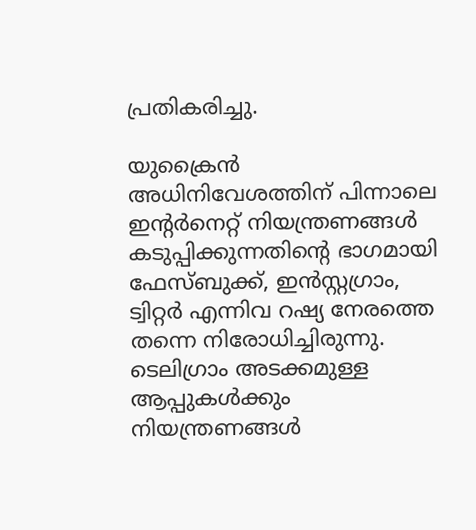പ്രതികരിച്ചു.

യുക്രൈൻ അധിനിവേശത്തിന് പിന്നാലെ ഇന്റർനെറ്റ് നിയന്ത്രണങ്ങൾ കടുപ്പിക്കുന്നതിന്റെ ഭാഗമായി ഫേസ്ബുക്ക്, ഇൻസ്റ്റഗ്രാം, ട്വിറ്റർ എന്നിവ റഷ്യ നേരത്തെ തന്നെ നിരോധിച്ചിരുന്നു. ടെലിഗ്രാം അടക്കമുള്ള ആപ്പുകൾക്കും നിയന്ത്രണങ്ങൾ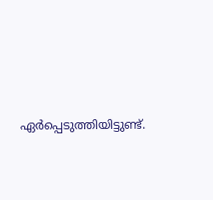ഏർപ്പെടുത്തിയിട്ടുണ്ട്.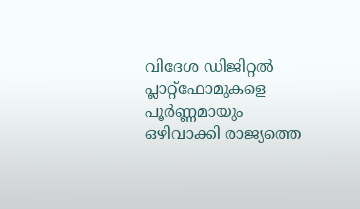വിദേശ ഡിജിറ്റൽ പ്ലാറ്റ്‌ഫോമുകളെ പൂർണ്ണമായും ഒഴിവാക്കി രാജ്യത്തെ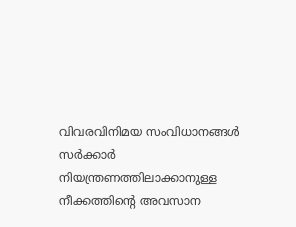വിവരവിനിമയ സംവിധാനങ്ങൾ സർക്കാർ നിയന്ത്രണത്തിലാക്കാനുള്ള നീക്കത്തിന്റെ അവസാന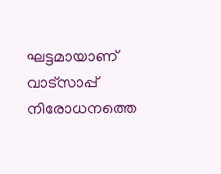ഘട്ടമായാണ് വാട്‌സാപ്പ് നിരോധനത്തെ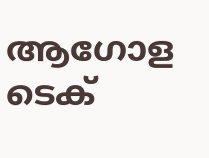ആഗോള ടെക്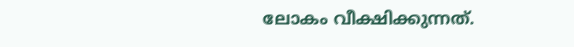ലോകം വീക്ഷിക്കുന്നത്.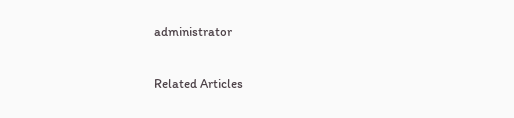administrator

Related Articles